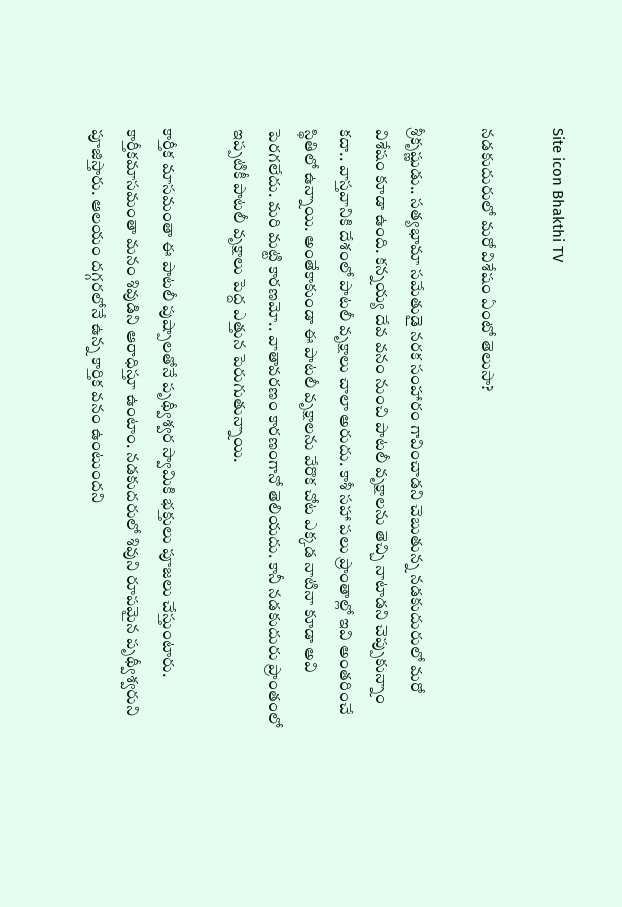Site icon Bhakthi TV

నడకుదురులో మరో విశేషం ఏంటో తెలుసా?

శ్రీకృష్ణుడు.. సత్యభామా సమేతుడై నరక సంహారం గావించాడని చెబుతున్న నడకుదురులో మరో విశేషం కూడా ఉంది. కన్నయ్య దేవ వనం నుంచి పాటలీ వృక్షాలను తెచ్చి నాటాడని చెప్పుకున్నాం కదా.. వాస్తవానికి దేశంలో పాటలీ వృక్షాలు చాలా అరుదు. కాశీ సహా పలు ప్రాంతాల్లో ఇవి అంతరించే స్థితిలో ఉన్నాయి. అంతేకాకుండా ఈ పాటలీ వృక్షాలను వేరొక చోట ఎక్కడ నాటినా కూడా అవి పెరగలేదు. మరి మట్టి కారణమో.. వాతావరణం కారణంగానో తెలియదు. కానీ నడకుదురు ప్రాంతంలో ఇప్పటికీ పాటలీ వృక్షాలు పెద్ద ఎత్తున పెరుగుతున్నాయి.

కార్తీక మాసమంతా ఈ పాటలీ పుష్పాలతోనే పృథ్వీశ్వర స్వామికి భక్తులు పూజలు చేస్తుంటారు. కార్తీకమాసమంతా మనం శివుడిని ఆరాధిస్తూ ఉంటాం. నడకుదరులో శివుని రూపమైన పృథ్వీశ్వరుని పూజిస్తారు. ఆలయం దగ్గరలోనే ఉన్న కార్తిక వనం ఉంటుందని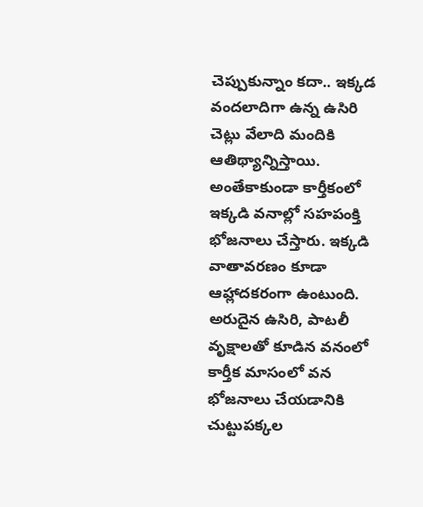చెప్పుకున్నాం కదా.. ఇక్కడ వందలాదిగా ఉన్న ఉసిరి చెట్లు వేలాది మందికి ఆతిథ్యాన్నిస్తాయి. అంతేకాకుండా కార్తీకంలో ఇక్కడి వనాల్లో సహపంక్తి భోజనాలు చేస్తారు. ఇక్కడి వాతావరణం కూడా ఆహ్లాదకరంగా ఉంటుంది. అరుదైన ఉసిరి, పాటలీ వృక్షాలతో కూడిన వనంలో కార్తీక మాసంలో వన భోజనాలు చేయడానికి చుట్టుపక్కల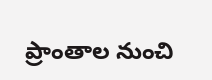ప్రాంతాల నుంచి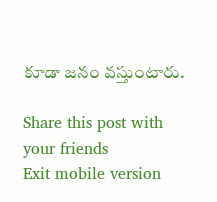కూడా జనం వస్తుంటారు.

Share this post with your friends
Exit mobile version